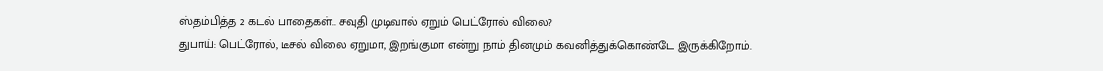ஸ்தம்பித்த 2 கடல் பாதைகள்.. சவுதி முடிவால் ஏறும் பெட்ரோல் விலை?
துபாய்: பெட்ரோல், டீசல் விலை ஏறுமா, இறங்குமா என்று நாம் தினமும் கவனித்துக்கொண்டே இருக்கிறோம்.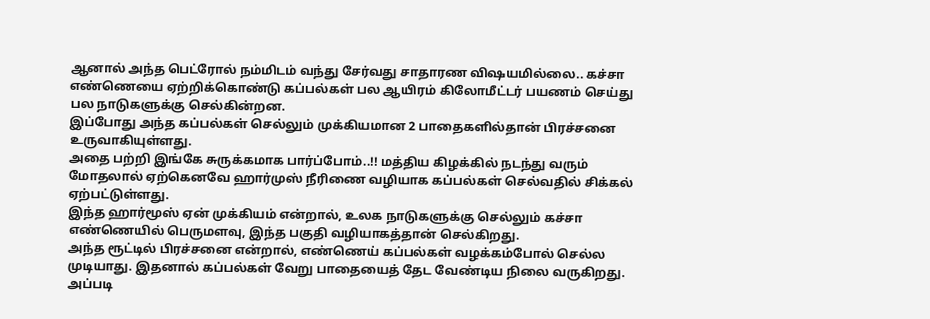ஆனால் அந்த பெட்ரோல் நம்மிடம் வந்து சேர்வது சாதாரண விஷயமில்லை.. கச்சா எண்ணெயை ஏற்றிக்கொண்டு கப்பல்கள் பல ஆயிரம் கிலோமீட்டர் பயணம் செய்து பல நாடுகளுக்கு செல்கின்றன.
இப்போது அந்த கப்பல்கள் செல்லும் முக்கியமான 2 பாதைகளில்தான் பிரச்சனை உருவாகியுள்ளது.
அதை பற்றி இங்கே சுருக்கமாக பார்ப்போம்..!! மத்திய கிழக்கில் நடந்து வரும் மோதலால் ஏற்கெனவே ஹார்முஸ் நீரிணை வழியாக கப்பல்கள் செல்வதில் சிக்கல் ஏற்பட்டுள்ளது.
இந்த ஹார்மூஸ் ஏன் முக்கியம் என்றால், உலக நாடுகளுக்கு செல்லும் கச்சா எண்ணெயில் பெருமளவு, இந்த பகுதி வழியாகத்தான் செல்கிறது.
அந்த ரூட்டில் பிரச்சனை என்றால், எண்ணெய் கப்பல்கள் வழக்கம்போல் செல்ல முடியாது. இதனால் கப்பல்கள் வேறு பாதையைத் தேட வேண்டிய நிலை வருகிறது.
அப்படி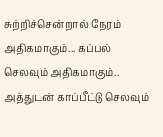சுற்றிச்சென்றால் நேரம் அதிகமாகும்... கப்பல் செலவும் அதிகமாகும்.. அத்துடன் காப்பீட்டு செலவும்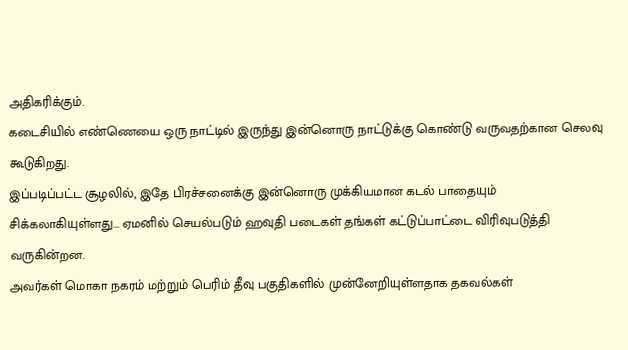அதிகரிக்கும்.
கடைசியில் எண்ணெயை ஒரு நாட்டில் இருந்து இன்னொரு நாட்டுக்கு கொண்டு வருவதற்கான செலவு கூடுகிறது.
இப்படிப்பட்ட சூழலில், இதே பிரச்சனைக்கு இன்னொரு முக்கியமான கடல் பாதையும் சிக்கலாகியுள்ளது... ஏமனில் செயல்படும் ஹவுதி படைகள் தங்கள் கட்டுப்பாட்டை விரிவுபடுத்தி வருகின்றன.
அவர்கள் மொகா நகரம் மற்றும் பெரிம் தீவு பகுதிகளில் முன்னேறியுள்ளதாக தகவல்கள்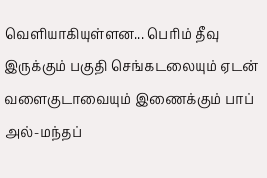வெளியாகியுள்ளன... பெரிம் தீவு இருக்கும் பகுதி செங்கடலையும் ஏடன் வளைகுடாவையும் இணைக்கும் பாப் அல்-மந்தப்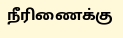நீரிணைக்கு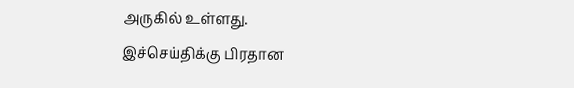அருகில் உள்ளது.
இச்செய்திக்கு பிரதான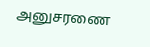அனுசரணை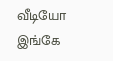வீடியோ இங்கே